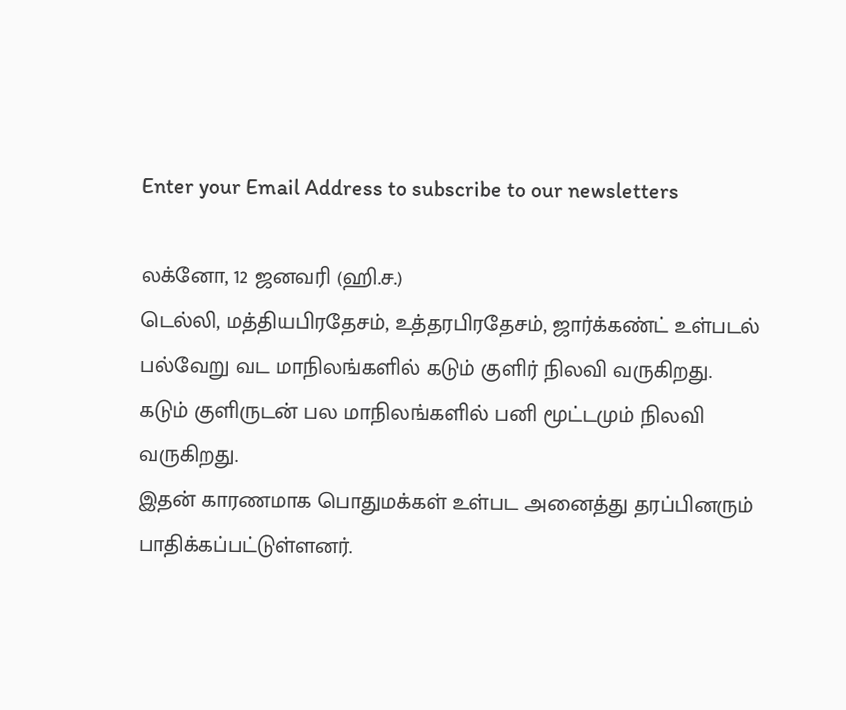Enter your Email Address to subscribe to our newsletters

லக்னோ, 12 ஜனவரி (ஹி.ச.)
டெல்லி, மத்தியபிரதேசம், உத்தரபிரதேசம், ஜார்க்கண்ட் உள்படல் பல்வேறு வட மாநிலங்களில் கடும் குளிர் நிலவி வருகிறது.
கடும் குளிருடன் பல மாநிலங்களில் பனி மூட்டமும் நிலவி வருகிறது.
இதன் காரணமாக பொதுமக்கள் உள்பட அனைத்து தரப்பினரும் பாதிக்கப்பட்டுள்ளனர்.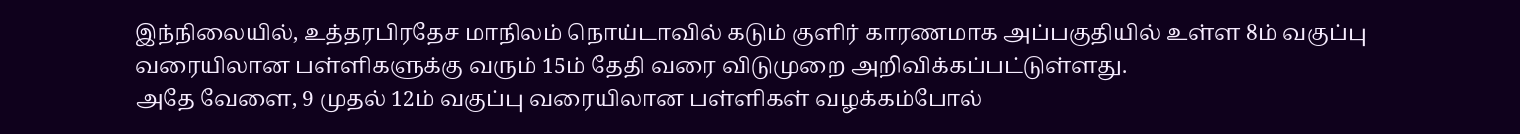இந்நிலையில், உத்தரபிரதேச மாநிலம் நொய்டாவில் கடும் குளிர் காரணமாக அப்பகுதியில் உள்ள 8ம் வகுப்பு வரையிலான பள்ளிகளுக்கு வரும் 15ம் தேதி வரை விடுமுறை அறிவிக்கப்பட்டுள்ளது.
அதே வேளை, 9 முதல் 12ம் வகுப்பு வரையிலான பள்ளிகள் வழக்கம்போல்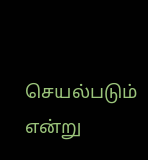செயல்படும் என்று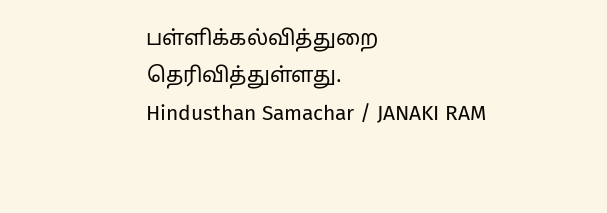பள்ளிக்கல்வித்துறை தெரிவித்துள்ளது.
Hindusthan Samachar / JANAKI RAM